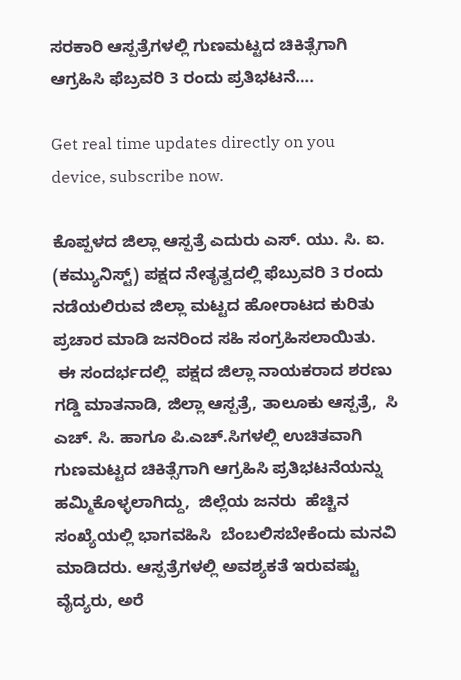ಸರಕಾರಿ ಆಸ್ಪತ್ರೆಗಳಲ್ಲಿ ಗುಣಮಟ್ಟದ ಚಿಕಿತ್ಸೆಗಾಗಿ ಆಗ್ರಹಿಸಿ ಫೆಬ್ರವರಿ 3 ರಂದು ಪ್ರತಿಭಟನೆ….

Get real time updates directly on you device, subscribe now.

ಕೊಪ್ಪಳದ ಜಿಲ್ಲಾ ಆಸ್ಪತ್ರೆ ಎದುರು ಎಸ್. ಯು. ಸಿ. ಐ. (ಕಮ್ಯುನಿಸ್ಟ್) ಪಕ್ಷದ ನೇತೃತ್ವದಲ್ಲಿ ಫೆಬ್ರುವರಿ 3 ರಂದು ನಡೆಯಲಿರುವ ಜಿಲ್ಲಾ ಮಟ್ಟದ ಹೋರಾಟದ ಕುರಿತು ಪ್ರಚಾರ ಮಾಡಿ ಜನರಿಂದ ಸಹಿ ಸಂಗ್ರಹಿಸಲಾಯಿತು.
 ಈ ಸಂದರ್ಭದಲ್ಲಿ  ಪಕ್ಷದ ಜಿಲ್ಲಾ ನಾಯಕರಾದ ಶರಣು ಗಡ್ಡಿ ಮಾತನಾಡಿ, ಜಿಲ್ಲಾ ಆಸ್ಪತ್ರೆ, ತಾಲೂಕು ಆಸ್ಪತ್ರೆ,  ಸಿ ಎಚ್. ಸಿ. ಹಾಗೂ ಪಿ.ಎಚ್‌.ಸಿಗಳಲ್ಲಿ ಉಚಿತವಾಗಿ ಗುಣಮಟ್ಟದ ಚಿಕಿತ್ಸೆಗಾಗಿ ಆಗ್ರಹಿಸಿ ಪ್ರತಿಭಟನೆಯನ್ನು ಹಮ್ಮಿಕೊಳ್ಳಲಾಗಿದ್ದು,  ಜಿಲ್ಲೆಯ ಜನರು  ಹೆಚ್ಚಿನ ಸಂಖ್ಯೆಯಲ್ಲಿ ಭಾಗವಹಿಸಿ  ಬೆಂಬಲಿಸಬೇಕೆಂದು ಮನವಿ ಮಾಡಿದರು. ಆಸ್ಪತ್ರೆಗಳಲ್ಲಿ ಅವಶ್ಯಕತೆ ಇರುವಷ್ಟು ವೈದ್ಯರು, ಅರೆ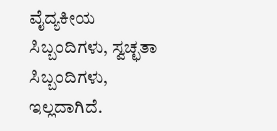ವೈದ್ಯಕೀಯ ಸಿಬ್ಬಂದಿಗಳು, ಸ್ವಚ್ಛತಾ ಸಿಬ್ಬಂದಿಗಳು, ಇಲ್ಲದಾಗಿದೆ.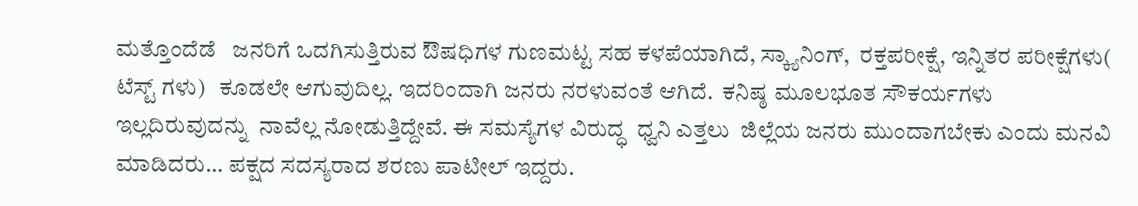ಮತ್ತೊಂದೆಡೆ   ಜನರಿಗೆ ಒದಗಿಸುತ್ತಿರುವ ಔಷಧಿಗಳ ಗುಣಮಟ್ಟ ಸಹ ಕಳಪೆಯಾಗಿದೆ, ಸ್ಕ್ಯಾನಿಂಗ್,  ರಕ್ತಪರೀಕ್ಷೆ, ಇನ್ನಿತರ ಪರೀಕ್ಷೆಗಳು( ಟೆಸ್ಟ್ ಗಳು)   ಕೂಡಲೇ ಆಗುವುದಿಲ್ಲ. ಇದರಿಂದಾಗಿ ಜನರು ನರಳುವಂತೆ ಆಗಿದೆ.  ಕನಿಷ್ಠ ಮೂಲಭೂತ ಸೌಕರ್ಯಗಳು ಇಲ್ಲದಿರುವುದನ್ನು  ನಾವೆಲ್ಲ ನೋಡುತ್ತಿದ್ದೇವೆ. ಈ ಸಮಸ್ಯೆಗಳ ವಿರುದ್ಧ  ಧ್ವನಿ ಎತ್ತಲು  ಜಿಲ್ಲೆಯ ಜನರು ಮುಂದಾಗಬೇಕು ಎಂದು ಮನವಿ ಮಾಡಿದರು… ಪಕ್ಷದ ಸದಸ್ಯರಾದ ಶರಣು ಪಾಟೀಲ್ ಇದ್ದರು.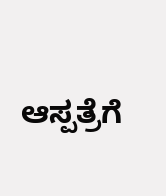ಆಸ್ಪತ್ರೆಗೆ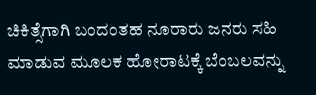ಚಿಕಿತ್ಸೆಗಾಗಿ ಬಂದಂತಹ ನೂರಾರು ಜನರು ಸಹಿ ಮಾಡುವ ಮೂಲಕ ಹೋರಾಟಕ್ಕೆ ಬೆಂಬಲವನ್ನು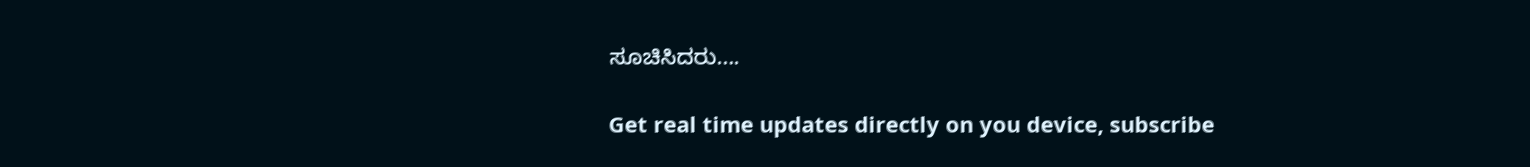ಸೂಚಿಸಿದರು….

Get real time updates directly on you device, subscribe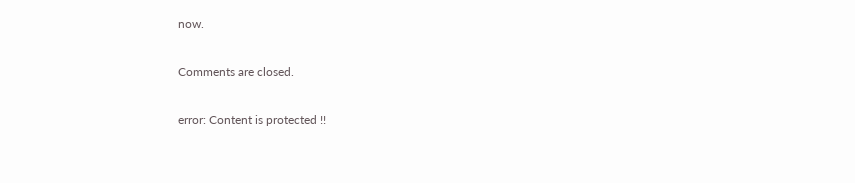now.

Comments are closed.

error: Content is protected !!